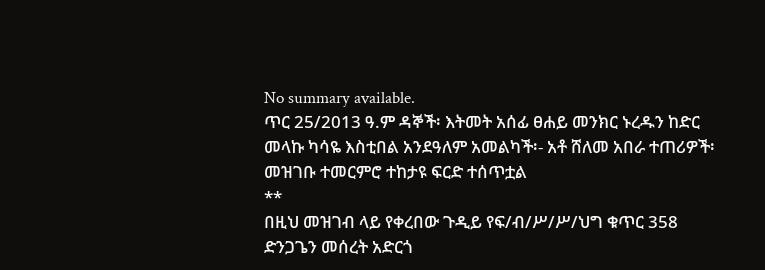No summary available.
ጥር 25/2013 ዓ.ም ዳኞች፡ እትመት አሰፊ ፀሐይ መንክር ኑረዱን ከድር መላኩ ካሳዬ እስቲበል አንደዓለም አመልካች፡- አቶ ሸለመ አበራ ተጠሪዎች፡
መዝገቡ ተመርምሮ ተከታዩ ፍርድ ተሰጥቷል
**
በዚህ መዝገብ ላይ የቀረበው ጉዲይ የፍ/ብ/ሥ/ሥ/ህግ ቁጥር 358 ድንጋጌን መሰረት አድርጎ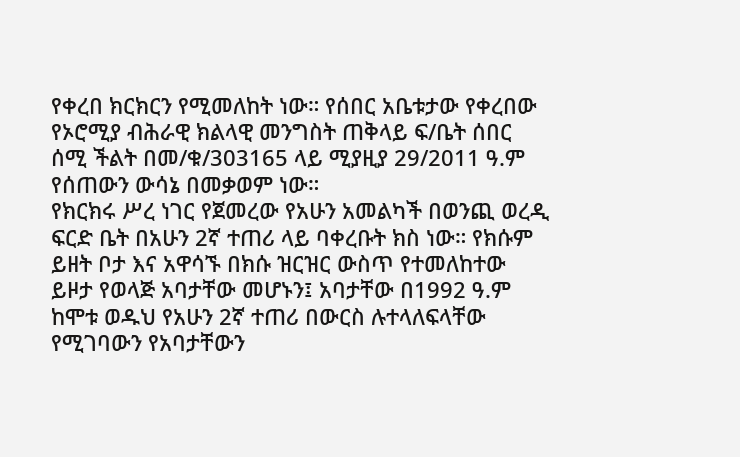የቀረበ ክርክርን የሚመለከት ነው። የሰበር አቤቱታው የቀረበው የኦሮሚያ ብሕራዊ ክልላዊ መንግስት ጠቅላይ ፍ/ቤት ሰበር ሰሚ ችልት በመ/ቁ/303165 ላይ ሚያዚያ 29/2011 ዓ.ም የሰጠውን ውሳኔ በመቃወም ነው።
የክርክሩ ሥረ ነገር የጀመረው የአሁን አመልካች በወንጪ ወረዲ ፍርድ ቤት በአሁን 2ኛ ተጠሪ ላይ ባቀረቡት ክስ ነው። የክሱም ይዘት ቦታ እና አዋሳኙ በክሱ ዝርዝር ውስጥ የተመለከተው ይዞታ የወላጅ አባታቸው መሆኑን፤ አባታቸው በ1992 ዓ.ም ከሞቱ ወዱህ የአሁን 2ኛ ተጠሪ በውርስ ሉተላለፍላቸው የሚገባውን የአባታቸውን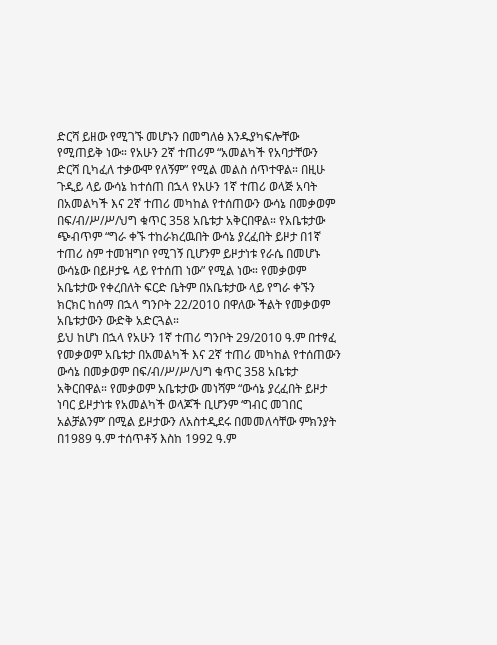ድርሻ ይዘው የሚገኙ መሆኑን በመግለፅ እንዱያካፍሎቸው የሚጠይቅ ነው። የአሁን 2ኛ ተጠሪም “አመልካች የአባታቸውን ድርሻ ቢካፈለ ተቃውሞ የለኝም” የሚል መልስ ሰጥተዋል። በዚሁ ጉዲይ ላይ ውሳኔ ከተሰጠ በኋላ የአሁን 1ኛ ተጠሪ ወላጅ አባት በአመልካች እና 2ኛ ተጠሪ መካከል የተሰጠውን ውሳኔ በመቃወም በፍ/ብ/ሥ/ሥ/ህግ ቁጥር 358 አቤቱታ አቅርበዋል። የአቤቱታው ጭብጥም “ግራ ቀኙ ተከራክረዉበት ውሳኔ ያረፈበት ይዞታ በ1ኛ ተጠሪ ስም ተመዝግቦ የሚገኝ ቢሆንም ይዞታነቱ የራሴ በመሆኑ ውሳኔው በይዞታዬ ላይ የተሰጠ ነው” የሚል ነው። የመቃወም አቤቱታው የቀረበለት ፍርድ ቤትም በአቤቱታው ላይ የግራ ቀኙን ክርክር ከሰማ በኋላ ግንቦት 22/2010 በዋለው ችልት የመቃወም አቤቱታውን ውድቅ አድርጓል።
ይህ ከሆነ በኋላ የአሁን 1ኛ ተጠሪ ግንቦት 29/2010 ዓ.ም በተፃፈ የመቃወም አቤቱታ በአመልካች እና 2ኛ ተጠሪ መካከል የተሰጠውን ውሳኔ በመቃወም በፍ/ብ/ሥ/ሥ/ህግ ቁጥር 358 አቤቱታ አቅርበዋል። የመቃወም አቤቱታው መነሻም “ውሳኔ ያረፈበት ይዞታ ነባር ይዞታነቱ የአመልካች ወላጆች ቢሆንም ‘ግብር መገበር አልቻልንም’ በሚል ይዞታውን ለአስተዲደሩ በመመለሳቸው ምክንያት በ1989 ዓ.ም ተሰጥቶኝ እስከ 1992 ዓ.ም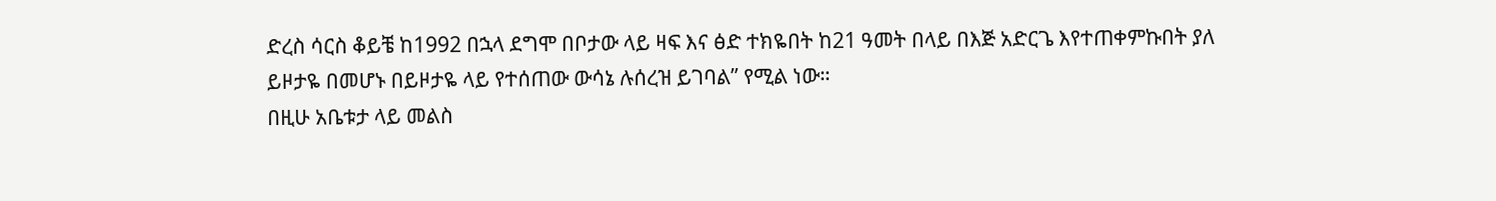ድረስ ሳርስ ቆይቼ ከ1992 በኋላ ደግሞ በቦታው ላይ ዛፍ እና ፅድ ተክዬበት ከ21 ዓመት በላይ በእጅ አድርጌ እየተጠቀምኩበት ያለ ይዞታዬ በመሆኑ በይዞታዬ ላይ የተሰጠው ውሳኔ ሉሰረዝ ይገባል” የሚል ነው።
በዚሁ አቤቱታ ላይ መልስ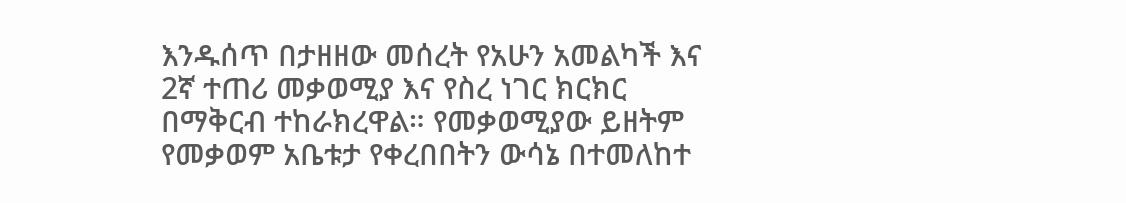እንዱሰጥ በታዘዘው መሰረት የአሁን አመልካች እና 2ኛ ተጠሪ መቃወሚያ እና የስረ ነገር ክርክር በማቅርብ ተከራክረዋል። የመቃወሚያው ይዘትም የመቃወም አቤቱታ የቀረበበትን ውሳኔ በተመለከተ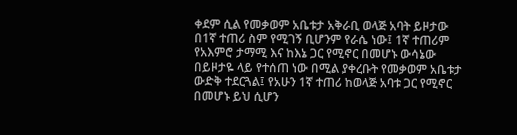ቀደም ሲል የመቃወም አቤቱታ አቅራቢ ወላጅ አባት ይዞታው በ1ኛ ተጠሪ ስም የሚገኝ ቢሆንም የራሴ ነው፤ 1ኛ ተጠሪም የአእምሮ ታማሚ እና ከእኔ ጋር የሚኖር በመሆኑ ውሳኔው በይዞታዬ ላይ የተሰጠ ነው በሚል ያቀረቡት የመቃወም አቤቱታ ውድቅ ተደርጓል፤ የአሁን 1ኛ ተጠሪ ከወላጅ አባቱ ጋር የሚኖር በመሆኑ ይህ ሲሆን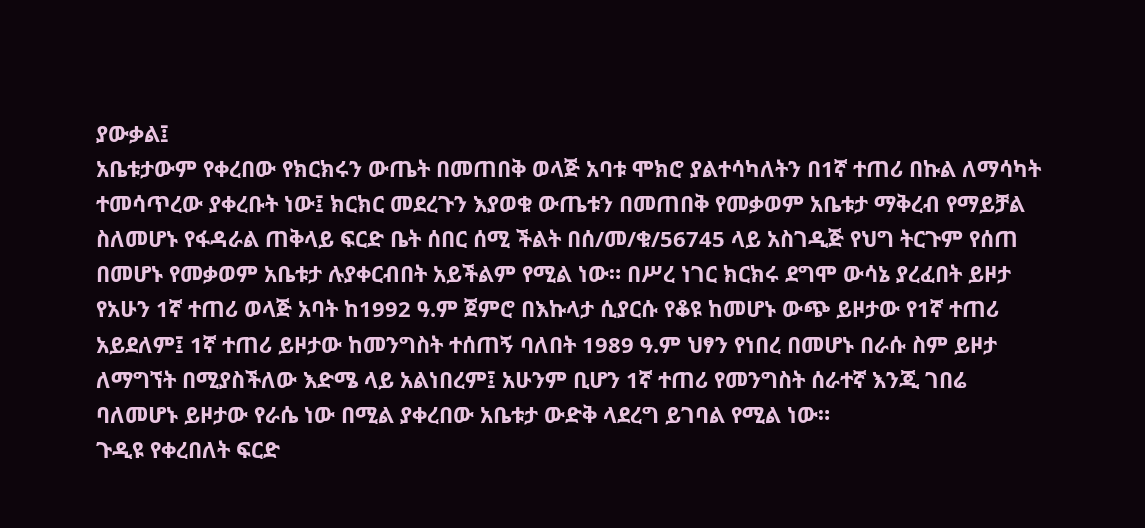ያውቃል፤
አቤቱታውም የቀረበው የክርክሩን ውጤት በመጠበቅ ወላጅ አባቱ ሞክሮ ያልተሳካለትን በ1ኛ ተጠሪ በኩል ለማሳካት ተመሳጥረው ያቀረቡት ነው፤ ክርክር መደረጉን እያወቁ ውጤቱን በመጠበቅ የመቃወም አቤቱታ ማቅረብ የማይቻል ስለመሆኑ የፋዳራል ጠቅላይ ፍርድ ቤት ሰበር ሰሚ ችልት በሰ/መ/ቁ/56745 ላይ አስገዲጅ የህግ ትርጉም የሰጠ በመሆኑ የመቃወም አቤቱታ ሉያቀርብበት አይችልም የሚል ነው። በሥረ ነገር ክርክሩ ደግሞ ውሳኔ ያረፈበት ይዞታ የአሁን 1ኛ ተጠሪ ወላጅ አባት ከ1992 ዓ.ም ጀምሮ በእኩላታ ሲያርሱ የቆዩ ከመሆኑ ውጭ ይዞታው የ1ኛ ተጠሪ አይደለም፤ 1ኛ ተጠሪ ይዞታው ከመንግስት ተሰጠኝ ባለበት 1989 ዓ.ም ህፃን የነበረ በመሆኑ በራሱ ስም ይዞታ ለማግኘት በሚያስችለው እድሜ ላይ አልነበረም፤ አሁንም ቢሆን 1ኛ ተጠሪ የመንግስት ሰራተኛ እንጂ ገበሬ ባለመሆኑ ይዞታው የራሴ ነው በሚል ያቀረበው አቤቱታ ውድቅ ላደረግ ይገባል የሚል ነው።
ጉዲዩ የቀረበለት ፍርድ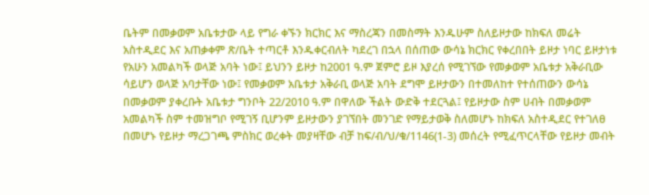ቤትም በመቃወም አቤቱታው ላይ የግራ ቀኙን ክርክር እና ማስረጃን በመስማት እንዱሁም ስለይዞታው ከክፍለ መሬት አስተዲደር እና አጠቃቀም ጽ/ቤት ተጣርቶ እንዱቀርብለት ካደረገ በኋላ በሰጠው ውሳኔ ክርክር የቀረበበት ይዞታ ነባር ይዞታነቱ የአሁን አመልካች ወላጅ አባት ነው፤ ይህንን ይዞታ ከ2001 ዓ.ም ጀምሮ ይዞ እያረሰ የሚገኘው የመቃወም አቤቱታ አቅራቢው ሳይሆን ወላጅ አባታቸው ነው፤ የመቃወም አቤቱታ አቅራቢ ወላጅ አባት ደግሞ ይዞታውን በተመለከተ የተሰጠውን ውሳኔ በመቃወም ያቀረቡት አቤቱታ ግንቦት 22/2010 ዓ.ም በዋለው ችልት ውድቅ ተደርጓል፤ የይዞታው ስም ሀብት በመቃወም አመልካች ስም ተመዝግቦ የሚገኝ ቢሆንም ይዞታውን ያገኘበት መንገድ የማይታወቅ ስለመሆኑ ከክፍለ አስተዲደር የተገለፀ በመሆኑ የይዞታ ማረጋገጫ ምስክር ወረቀት መያዛቸው ብቻ ከፍ/ብ/ህ/ቁ/1146(1-3) መሰረት የሚፈጥርላቸው የይዞታ መብት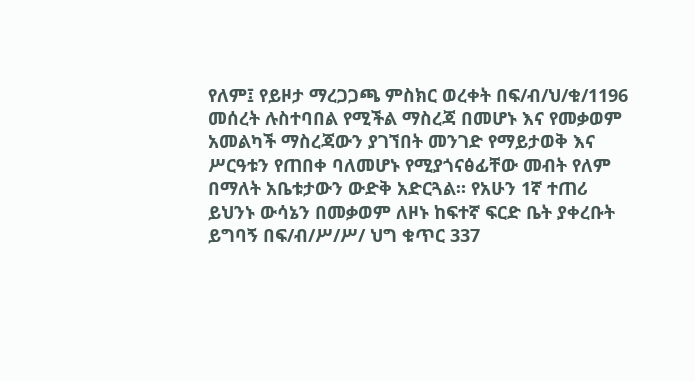የለም፤ የይዞታ ማረጋጋጫ ምስክር ወረቀት በፍ/ብ/ህ/ቁ/1196 መሰረት ሉስተባበል የሚችል ማስረጃ በመሆኑ እና የመቃወም አመልካች ማስረጃውን ያገኘበት መንገድ የማይታወቅ እና ሥርዓቱን የጠበቀ ባለመሆኑ የሚያጎናፅፊቸው መብት የለም በማለት አቤቱታውን ውድቅ አድርጓል። የአሁን 1ኛ ተጠሪ ይህንኑ ውሳኔን በመቃወም ለዞኑ ከፍተኛ ፍርድ ቤት ያቀረቡት ይግባኝ በፍ/ብ/ሥ/ሥ/ ህግ ቁጥር 337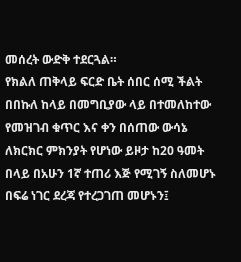መሰረት ውድቅ ተደርጓል።
የክልለ ጠቅላይ ፍርድ ቤት ሰበር ሰሚ ችልት በበኩለ ከላይ በመግቢያው ላይ በተመለከተው የመዝገብ ቁጥር እና ቀን በሰጠው ውሳኔ ለክርክር ምክንያት የሆነው ይዞታ ከ20 ዓመት በላይ በአሁን 1ኛ ተጠሪ እጅ የሚገኝ ስለመሆኑ በፍሬ ነገር ደረጃ የተረጋገጠ መሆኑን፤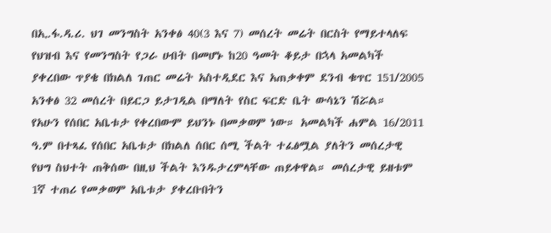በኢ.ፋ.ዳ.ሪ. ህገ መንግስት አንቀፅ 40(3 እና 7) መሰረት መሬት በርስት የማይተላለፍ የህዝብ እና የመንግስት የጋራ ሀብት በመሆኑ ከ20 ዓመት ቆይታ በኋላ አመልካች ያቀረበው ጥያቄ በክልለ ገጠር መሬት አስተዲደር እና አጠቃቀም ደንብ ቁጥር 151/2005 አንቀፅ 32 መሰረት በይርጋ ይታገዲል በማለት የስር ፍርድ ቤት ውሳኔን ሽሯል።
የአሁን የሰበር አቤቱታ የቀረበውም ይህንኑ በመቃወም ነው። አመልካች ሐምል 16/2011 ዓ.ም በተጻፈ የሰበር አቤቱታ በክልለ ሰበር ሰሚ ችልት ተፈፅሟል ያለትን መሰረታዊ የህግ ስህተት ጠቅሰው በዚህ ችልት እንዱታረምላቸው ጠይቀዋል። መሰረታዊ ይዘቱም 1ኛ ተጠሪ የመቃወም አቤቱታ ያቀረቡበትን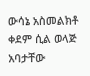ውሳኔ አስመልክቶ ቀደም ሲል ወላጅ አባታቸው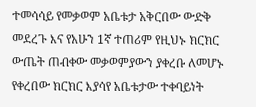ተመሳሳይ የመቃወም አቤቱታ አቅርበው ውድቅ መደረጉ እና የአሁን 1ኛ ተጠሪም የዚህኑ ክርክር ውጤት ጠብቀው መቃወምያውን ያቀረቡ ለመሆኑ የቀረበው ክርክር እያሳየ አቤቱታው ተቀባይነት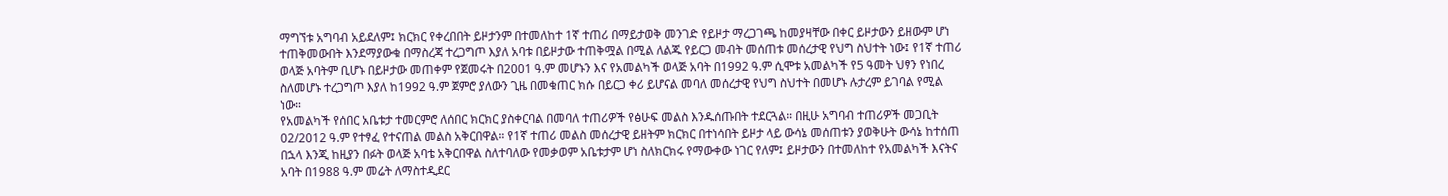ማግኘቱ አግባብ አይደለም፤ ክርክር የቀረበበት ይዞታንም በተመለከተ 1ኛ ተጠሪ በማይታወቅ መንገድ የይዞታ ማረጋገጫ ከመያዛቸው በቀር ይዞታውን ይዘውም ሆነ ተጠቅመውበት እንደማያውቁ በማስረጃ ተረጋግጦ እያለ አባቱ በይዞታው ተጠቅሟል በሚል ለልጁ የይርጋ መብት መሰጠቱ መሰረታዊ የህግ ስህተት ነው፤ የ1ኛ ተጠሪ ወላጅ አባትም ቢሆኑ በይዞታው መጠቀም የጀመሩት በ2001 ዓ.ም መሆኑን እና የአመልካች ወላጅ አባት በ1992 ዓ.ም ሲሞቱ አመልካች የ5 ዓመት ህፃን የነበረ ስለመሆኑ ተረጋግጦ እያለ ከ1992 ዓ.ም ጀምሮ ያለውን ጊዜ በመቁጠር ክሱ በይርጋ ቀሪ ይሆናል መባለ መሰረታዊ የህግ ስህተት በመሆኑ ሉታረም ይገባል የሚል ነው።
የአመልካች የሰበር አቤቱታ ተመርምሮ ለሰበር ክርክር ያስቀርባል በመባለ ተጠሪዎች የፅሁፍ መልስ እንዱሰጡበት ተደርጓል። በዚሁ አግባብ ተጠሪዎች መጋቢት 02/2012 ዓ.ም የተፃፈ የተናጠል መልስ አቅርበዋል። የ1ኛ ተጠሪ መልስ መሰረታዊ ይዘትም ክርክር በተነሳበት ይዞታ ላይ ውሳኔ መሰጠቱን ያወቅሁት ውሳኔ ከተሰጠ በኋላ እንጂ ከዚያን በፉት ወላጅ አባቴ አቅርበዋል ስለተባለው የመቃወም አቤቱታም ሆነ ስለክርክሩ የማውቀው ነገር የለም፤ ይዞታውን በተመለከተ የአመልካች እናትና አባት በ1988 ዓ.ም መሬት ለማስተዲደር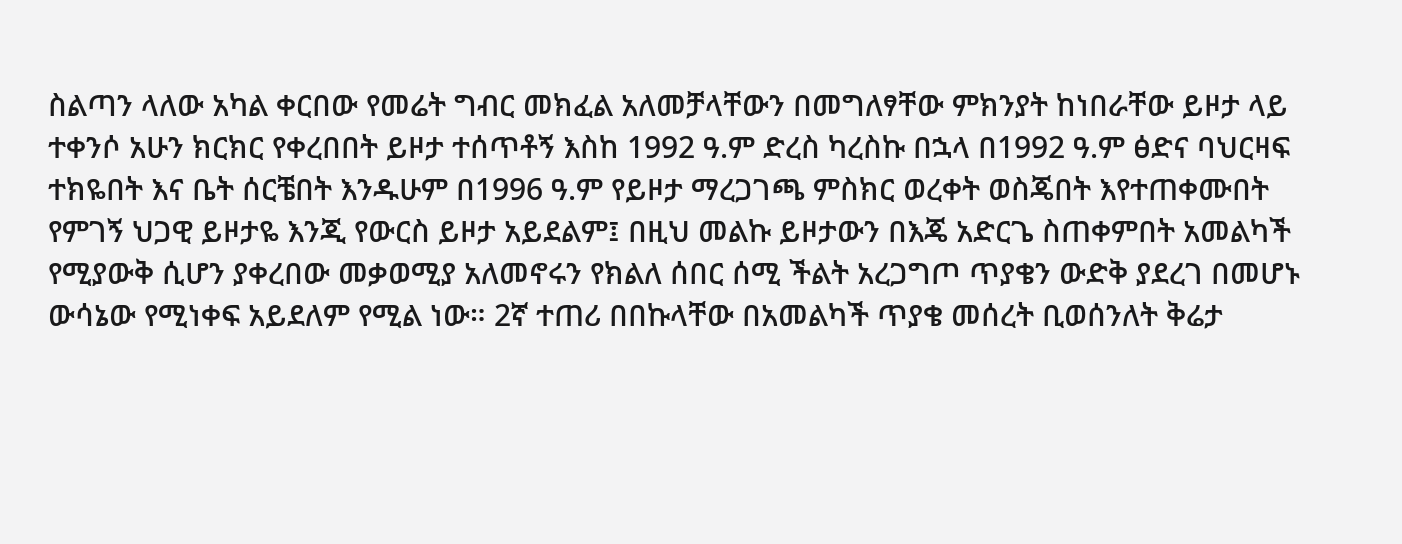ስልጣን ላለው አካል ቀርበው የመሬት ግብር መክፈል አለመቻላቸውን በመግለፃቸው ምክንያት ከነበራቸው ይዞታ ላይ ተቀንሶ አሁን ክርክር የቀረበበት ይዞታ ተሰጥቶኝ እስከ 1992 ዓ.ም ድረስ ካረስኩ በኋላ በ1992 ዓ.ም ፅድና ባህርዛፍ ተክዬበት እና ቤት ሰርቼበት እንዱሁም በ1996 ዓ.ም የይዞታ ማረጋገጫ ምስክር ወረቀት ወስጄበት እየተጠቀሙበት የምገኝ ህጋዊ ይዞታዬ እንጂ የውርስ ይዞታ አይደልም፤ በዚህ መልኩ ይዞታውን በእጄ አድርጌ ስጠቀምበት አመልካች የሚያውቅ ሲሆን ያቀረበው መቃወሚያ አለመኖሩን የክልለ ሰበር ሰሚ ችልት አረጋግጦ ጥያቄን ውድቅ ያደረገ በመሆኑ ውሳኔው የሚነቀፍ አይደለም የሚል ነው። 2ኛ ተጠሪ በበኩላቸው በአመልካች ጥያቄ መሰረት ቢወሰንለት ቅሬታ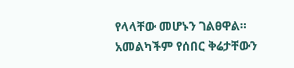የላላቸው መሆኑን ገልፀዋል። አመልካችም የሰበር ቅሬታቸውን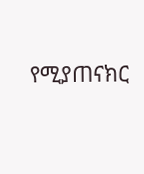የሚያጠናክር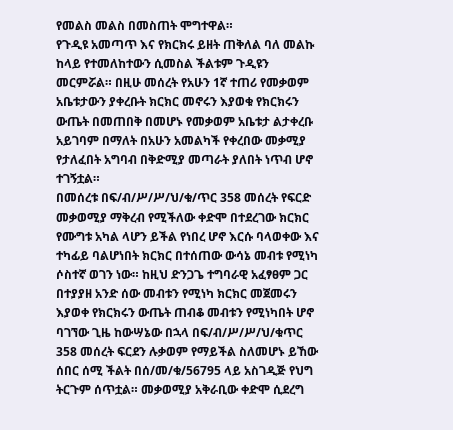የመልስ መልስ በመስጠት ሞግተዋል።
የጉዲዩ አመጣጥ እና የክርክሩ ይዘት ጠቅለል ባለ መልኩ ከላይ የተመለከተውን ሲመስል ችልቱም ጉዲዩን መርምሯል። በዚሁ መሰረት የአሁን 1ኛ ተጠሪ የመቃወም አቤቱታውን ያቀረቡት ክርክር መኖሩን እያወቁ የክርክሩን ውጤት በመጠበቅ በመሆኑ የመቃወም አቤቱታ ልታቀረቡ አይገባም በማለት በአሁን አመልካች የቀረበው መቃሚያ የታለፈበት አግባብ በቅድሚያ መጣራት ያለበት ነጥብ ሆኖ ተገኝቷል።
በመሰረቱ በፍ/ብ/ሥ/ሥ/ህ/ቁ/ጥር 358 መሰረት የፍርድ መቃወሚያ ማቅረብ የሚችለው ቀድሞ በተደረገው ክርክር የሙግቱ አካል ላሆን ይችል የነበረ ሆኖ እርሱ ባላወቀው እና ተካፊይ ባልሆነበት ክርክር በተሰጠው ውሳኔ መብቱ የሚነካ ሶስተኛ ወገን ነው። ከዚህ ድንጋጌ ተግባራዊ አፈፃፀም ጋር በተያያዘ አንድ ሰው መብቱን የሚነካ ክርክር መጀመሩን እያወቀ የክርክሩን ውጤት ጠብቆ መብቱን የሚነካበት ሆኖ ባገኘው ጊዜ ከውሣኔው በኋላ በፍ/ብ/ሥ/ሥ/ህ/ቁጥር 358 መሰረት ፍርደን ሉቃወም የማይችል ስለመሆኑ ይኸው ሰበር ሰሚ ችልት በሰ/መ/ቁ/56795 ላይ አስገዲጅ የህግ ትርጉም ሰጥቷል። መቃወሚያ አቅራቢው ቀድሞ ሲደረግ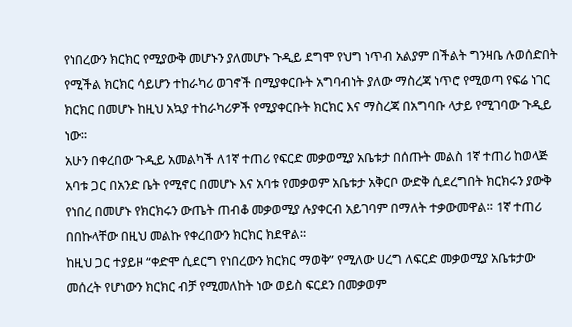የነበረውን ክርክር የሚያውቅ መሆኑን ያለመሆኑ ጉዲይ ደግሞ የህግ ነጥብ አልያም በችልት ግንዛቤ ሉወሰድበት የሚችል ክርክር ሳይሆን ተከራካሪ ወገኖች በሚያቀርቡት አግባብነት ያለው ማስረጃ ነጥሮ የሚወጣ የፍሬ ነገር ክርክር በመሆኑ ከዚህ አኳያ ተከራካሪዎች የሚያቀርቡት ክርክር እና ማስረጃ በአግባቡ ላታይ የሚገባው ጉዲይ ነው።
አሁን በቀረበው ጉዲይ አመልካች ለ1ኛ ተጠሪ የፍርድ መቃወሚያ አቤቱታ በሰጡት መልስ 1ኛ ተጠሪ ከወላጅ አባቱ ጋር በአንድ ቤት የሚኖር በመሆኑ እና አባቱ የመቃወም አቤቱታ አቅርቦ ውድቅ ሲደረግበት ክርክሩን ያውቅ የነበረ በመሆኑ የክርክሩን ውጤት ጠብቆ መቃወሚያ ሉያቀርብ አይገባም በማለት ተቃውመዋል። 1ኛ ተጠሪ በበኩላቸው በዚህ መልኩ የቀረበውን ክርክር ክደዋል።
ከዚህ ጋር ተያይዞ “ቀድሞ ሲደርግ የነበረውን ክርክር ማወቅ” የሚለው ሀረግ ለፍርድ መቃወሚያ አቤቱታው መሰረት የሆነውን ክርክር ብቻ የሚመለከት ነው ወይስ ፍርደን በመቃወም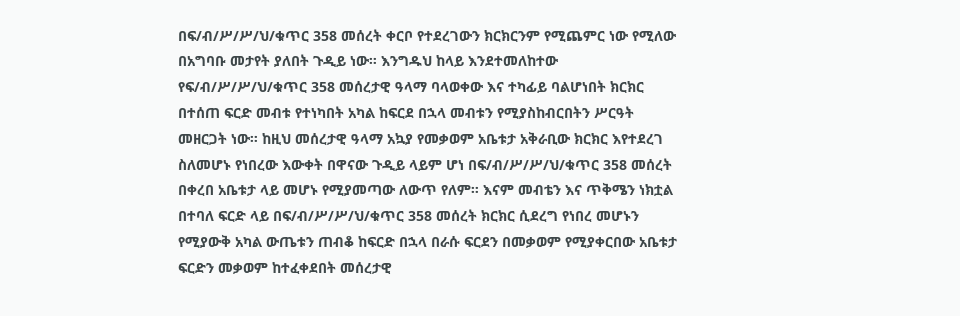በፍ/ብ/ሥ/ሥ/ህ/ቁጥር 358 መሰረት ቀርቦ የተደረገውን ክርክርንም የሚጨምር ነው የሚለው በአግባቡ መታየት ያለበት ጉዲይ ነው። እንግዱህ ከላይ እንደተመለከተው የፍ/ብ/ሥ/ሥ/ህ/ቁጥር 358 መሰረታዊ ዓላማ ባላወቀው እና ተካፊይ ባልሆነበት ክርክር በተሰጠ ፍርድ መብቱ የተነካበት አካል ከፍርደ በኋላ መብቱን የሚያስከብርበትን ሥርዓት መዘርጋት ነው። ከዚህ መሰረታዊ ዓላማ አኳያ የመቃወም አቤቱታ አቅራቢው ክርክር እየተደረገ ስለመሆኑ የነበረው እውቀት በዋናው ጉዲይ ላይም ሆነ በፍ/ብ/ሥ/ሥ/ህ/ቁጥር 358 መሰረት በቀረበ አቤቱታ ላይ መሆኑ የሚያመጣው ለውጥ የለም። እናም መብቴን እና ጥቅሜን ነክቷል በተባለ ፍርድ ላይ በፍ/ብ/ሥ/ሥ/ህ/ቁጥር 358 መሰረት ክርክር ሲደረግ የነበረ መሆኑን የሚያውቅ አካል ውጤቱን ጠብቆ ከፍርድ በኋላ በራሱ ፍርደን በመቃወም የሚያቀርበው አቤቱታ ፍርድን መቃወም ከተፈቀደበት መሰረታዊ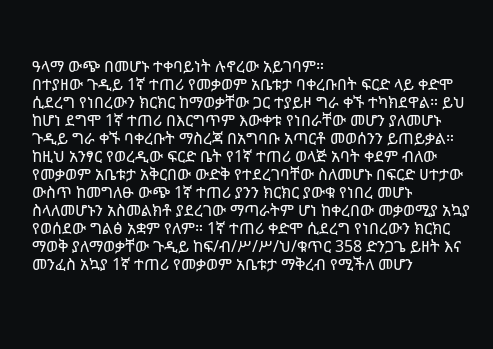ዓላማ ውጭ በመሆኑ ተቀባይነት ሉኖረው አይገባም።
በተያዘው ጉዲይ 1ኛ ተጠሪ የመቃወም አቤቱታ ባቀረቡበት ፍርድ ላይ ቀድሞ ሲደረግ የነበረውን ክርክር ከማወቃቸው ጋር ተያይዞ ግራ ቀኙ ተካክደዋል። ይህ ከሆነ ደግሞ 1ኛ ተጠሪ በእርግጥም እውቀቱ የነበራቸው መሆን ያለመሆኑ ጉዲይ ግራ ቀኙ ባቀረቡት ማስረጃ በአግባቡ አጣርቶ መወሰንን ይጠይቃል። ከዚህ አንፃር የወረዲው ፍርድ ቤት የ1ኛ ተጠሪ ወላጅ አባት ቀደም ብለው የመቃወም አቤቱታ አቅርበው ውድቅ የተደረገባቸው ስለመሆኑ በፍርድ ሀተታው ውስጥ ከመግለፁ ውጭ 1ኛ ተጠሪ ያንን ክርክር ያውቁ የነበረ መሆኑ ስላለመሆኑን አስመልክቶ ያደረገው ማጣራትም ሆነ ከቀረበው መቃወሚያ አኳያ የወሰደው ግልፅ አቋም የለም። 1ኛ ተጠሪ ቀድሞ ሲደረግ የነበረውን ክርክር ማወቅ ያለማወቃቸው ጉዲይ ከፍ/ብ/ሥ/ሥ/ህ/ቁጥር 358 ድንጋጌ ይዘት እና መንፈስ አኳያ 1ኛ ተጠሪ የመቃወም አቤቱታ ማቅረብ የሚችለ መሆን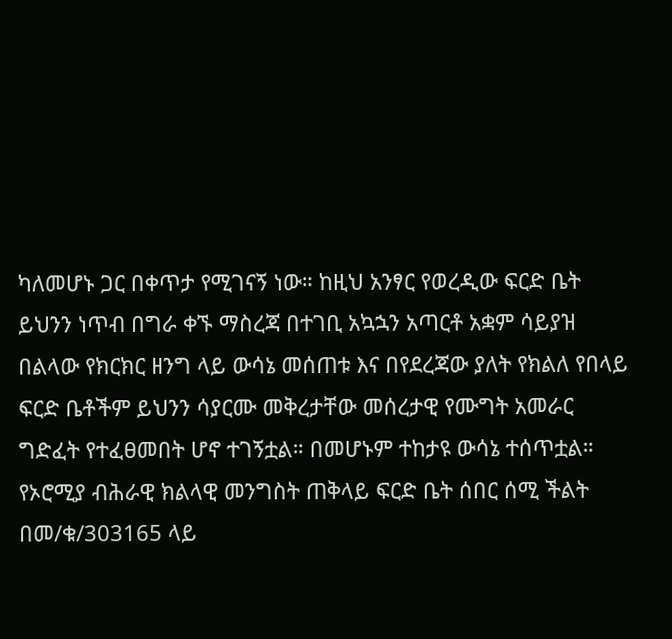ካለመሆኑ ጋር በቀጥታ የሚገናኝ ነው። ከዚህ አንፃር የወረዲው ፍርድ ቤት ይህንን ነጥብ በግራ ቀኙ ማስረጃ በተገቢ አኳኋን አጣርቶ አቋም ሳይያዝ በልላው የክርክር ዘንግ ላይ ውሳኔ መሰጠቱ እና በየደረጃው ያለት የክልለ የበላይ ፍርድ ቤቶችም ይህንን ሳያርሙ መቅረታቸው መሰረታዊ የሙግት አመራር ግድፈት የተፈፀመበት ሆኖ ተገኝቷል። በመሆኑም ተከታዩ ውሳኔ ተሰጥቷል።
የኦሮሚያ ብሕራዊ ክልላዊ መንግስት ጠቅላይ ፍርድ ቤት ሰበር ሰሚ ችልት በመ/ቁ/303165 ላይ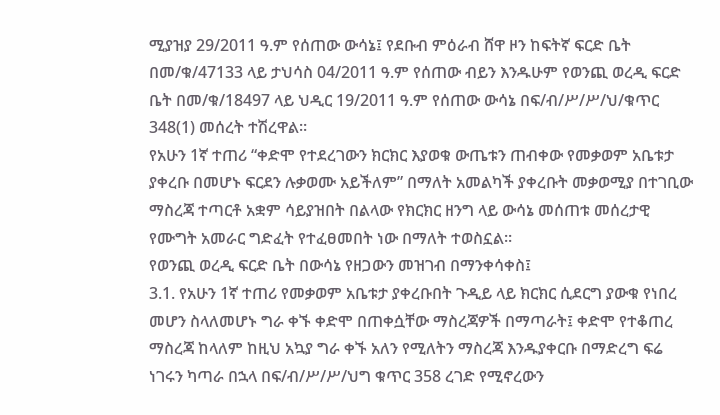ሚያዝያ 29/2011 ዓ.ም የሰጠው ውሳኔ፤ የደቡብ ምዕራብ ሸዋ ዞን ከፍትኛ ፍርድ ቤት በመ/ቁ/47133 ላይ ታህሳስ 04/2011 ዓ.ም የሰጠው ብይን እንዱሁም የወንጪ ወረዲ ፍርድ ቤት በመ/ቁ/18497 ላይ ህዲር 19/2011 ዓ.ም የሰጠው ውሳኔ በፍ/ብ/ሥ/ሥ/ህ/ቁጥር 348(1) መሰረት ተሽረዋል።
የአሁን 1ኛ ተጠሪ “ቀድሞ የተደረገውን ክርክር እያወቁ ውጤቱን ጠብቀው የመቃወም አቤቱታ ያቀረቡ በመሆኑ ፍርደን ሉቃወሙ አይችለም” በማለት አመልካች ያቀረቡት መቃወሚያ በተገቢው ማስረጃ ተጣርቶ አቋም ሳይያዝበት በልላው የክርክር ዘንግ ላይ ውሳኔ መሰጠቱ መሰረታዊ የሙግት አመራር ግድፈት የተፈፀመበት ነው በማለት ተወስኗል።
የወንጪ ወረዲ ፍርድ ቤት በውሳኔ የዘጋውን መዝገብ በማንቀሳቀስ፤
3.1. የአሁን 1ኛ ተጠሪ የመቃወም አቤቱታ ያቀረቡበት ጉዲይ ላይ ክርክር ሲደርግ ያውቁ የነበረ መሆን ስላለመሆኑ ግራ ቀኙ ቀድሞ በጠቀሷቸው ማስረጃዎች በማጣራት፤ ቀድሞ የተቆጠረ ማስረጃ ከላለም ከዚህ አኳያ ግራ ቀኙ አለን የሚለትን ማስረጃ እንዱያቀርቡ በማድረግ ፍሬ ነገሩን ካጣራ በኋላ በፍ/ብ/ሥ/ሥ/ህግ ቁጥር 358 ረገድ የሚኖረውን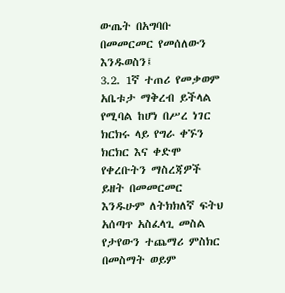ውጤት በአግባቡ በመመርመር የመሰለውን እንዱወስን፤
3.2. 1ኛ ተጠሪ የመቃወም አቤቱታ ማቅረብ ይችላል የሚባል ከሆነ በሥረ ነገር ክርክሩ ላይ የግራ ቀኙን ክርክር እና ቀድሞ የቀረቡትን ማስረጃዎች ይዘት በመመርመር እንዱሁም ለትክክለኛ ፍትህ አሰጣጥ አስፈላጊ መስል የታየውን ተጨማሪ ምስክር በመስማት ወይም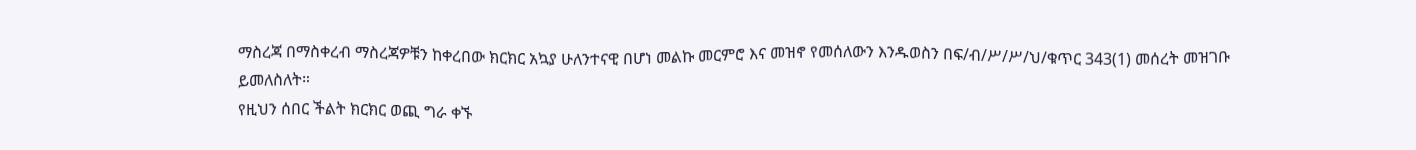ማስረጃ በማስቀረብ ማስረጃዎቹን ከቀረበው ክርክር አኳያ ሁለንተናዊ በሆነ መልኩ መርምሮ እና መዝኖ የመሰለውን እንዱወስን በፍ/ብ/ሥ/ሥ/ህ/ቁጥር 343(1) መሰረት መዝገቡ ይመለስለት።
የዚህን ሰበር ችልት ክርክር ወጪ ግራ ቀኙ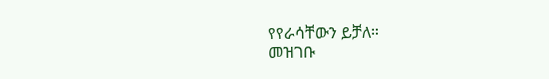የየራሳቸውን ይቻለ።
መዝገቡ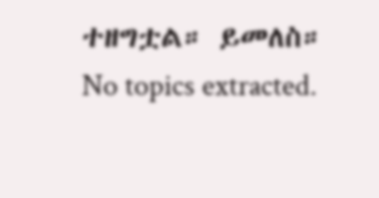ተዘግቷል። ይመለስ።
No topics extracted.